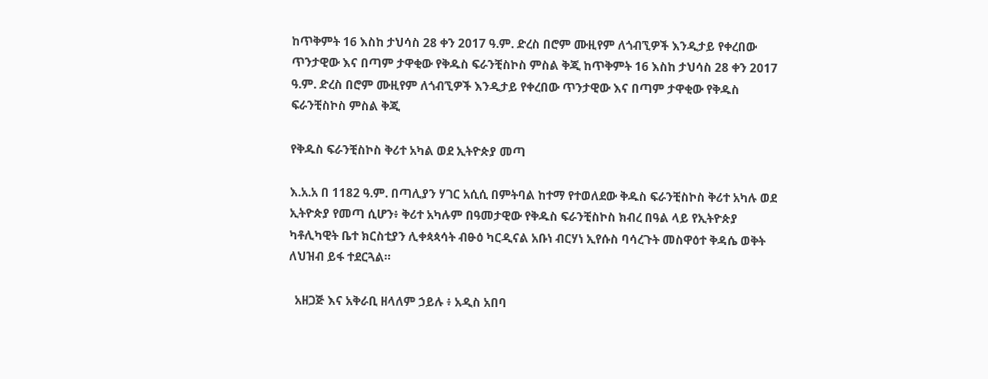ከጥቅምት 16 እስከ ታህሳስ 28 ቀን 2017 ዓ.ም. ድረስ በሮም ሙዚየም ለጎብኚዎች እንዲታይ የቀረበው ጥንታዊው እና በጣም ታዋቂው የቅዱስ ፍራንቺስኮስ ምስል ቅጂ ከጥቅምት 16 እስከ ታህሳስ 28 ቀን 2017 ዓ.ም. ድረስ በሮም ሙዚየም ለጎብኚዎች እንዲታይ የቀረበው ጥንታዊው እና በጣም ታዋቂው የቅዱስ ፍራንቺስኮስ ምስል ቅጂ

የቅዱስ ፍራንቺስኮስ ቅሪተ አካል ወደ ኢትዮጵያ መጣ

እ.አ.አ በ 1182 ዓ.ም. በጣሊያን ሃገር አሲሲ በምትባል ከተማ የተወለደው ቅዱስ ፍራንቺስኮስ ቅሪተ አካሉ ወደ ኢትዮጵያ የመጣ ሲሆን፥ ቅሪተ አካሉም በዓመታዊው የቅዱስ ፍራንቺስኮስ ክብረ በዓል ላይ የኢትዮጵያ ካቶሊካዊት ቤተ ክርስቲያን ሊቀጳጳሳት ብፁዕ ካርዲናል አቡነ ብርሃነ ኢየሱስ ባሳረጉት መስዋዕተ ቅዳሴ ወቅት ለህዝብ ይፋ ተደርጓል።

  አዘጋጅ እና አቅራቢ ዘላለም ኃይሉ ፥ አዲስ አበባ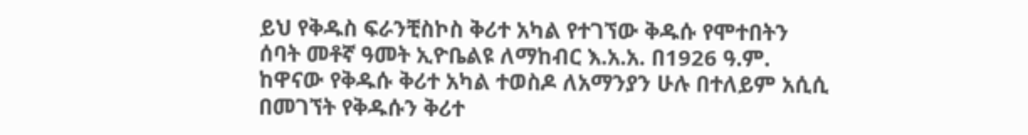ይህ የቅዱስ ፍራንቺስኮስ ቅሪተ አካል የተገኘው ቅዱሱ የሞተበትን ሰባት መቶኛ ዓመት ኢዮቤልዩ ለማከብር እ.አ.አ. በ1926 ዓ.ም. ከዋናው የቅዱሱ ቅሪተ አካል ተወስዶ ለአማንያን ሁሉ በተለይም አሲሲ በመገኘት የቅዱሱን ቅሪተ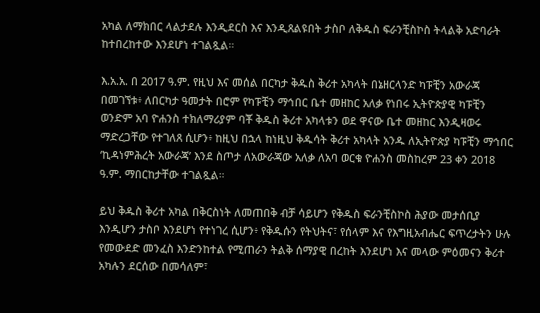አካል ለማክበር ላልታደሉ እንዲደርስ እና እንዲጸልዩበት ታስቦ ለቅዱስ ፍራንቺስኮስ ትላልቅ አድባራት ከተበረከተው እንደሆነ ተገልጿል።

እ.አ.አ. በ 2017 ዓ.ም. የዚህ እና መሰል በርካታ ቅዱስ ቅሪተ አካላት በኔዘርላንድ ካፑቺን አውራጃ በመገኘቱ፥ ለበርካታ ዓመታት በሮም የካፑቺን ማኅበር ቤተ መዘከር አለቃ የነበሩ ኢትዮጵያዊ ካፑቺን ወንድም አባ ዮሐንስ ተክለማሪያም ባቾ ቅዱስ ቅሪተ አካላቱን ወደ ዋናው ቤተ መዘከር እንዲዛወሩ ማድረጋቸው የተገለጸ ሲሆን፥ ከዚህ በኋላ ከነዚህ ቅዱሳት ቅሪተ አካላት አንዱ ለኢትዮጵያ ካፑቺን ማኅበር ‘ኪዳነምሕረት አውራጃ’ እንደ ስጦታ ለአውራጃው አለቃ ለአባ ወርቁ ዮሐንስ መስከረም 23 ቀን 2018 ዓ.ም. ማበርከታቸው ተገልጿል።

ይህ ቅዱስ ቅሪተ አካል በቅርስነት ለመጠበቅ ብቻ ሳይሆን የቅዱስ ፍራንቺስኮስ ሕያው መታሰቢያ እንዲሆን ታስቦ እንደሆነ የተነገረ ሲሆን፥ የቅዱሱን የትህትና፣ የሰላም እና የእግዚአብሔር ፍጥረታትን ሁሉ የመውደድ መንፈስ እንድንከተል የሚጠራን ትልቅ ሰማያዊ በረከት እንደሆነ እና መላው ምዕመናን ቅሪተ አካሉን ደርሰው በመሳለም፣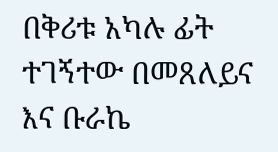በቅሪቱ አካሉ ፊት ተገኝተው በመጸለይና እና ቡራኬ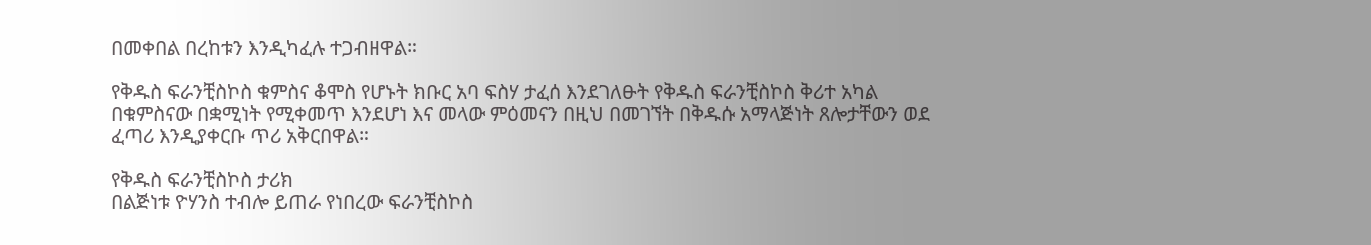በመቀበል በረከቱን እንዲካፈሉ ተጋብዘዋል።

የቅዱስ ፍራንቺስኮስ ቁምስና ቆሞስ የሆኑት ክቡር አባ ፍስሃ ታፈሰ እንደገለፁት የቅዱስ ፍራንቺስኮስ ቅሪተ አካል በቁምስናው በቋሚነት የሚቀመጥ እንደሆነ እና መላው ምዕመናን በዚህ በመገኘት በቅዱሱ አማላጅነት ጸሎታቸውን ወደ ፈጣሪ እንዲያቀርቡ ጥሪ አቅርበዋል።

የቅዱስ ፍራንቺስኮስ ታሪክ
በልጅነቱ ዮሃንስ ተብሎ ይጠራ የነበረው ፍራንቺስኮስ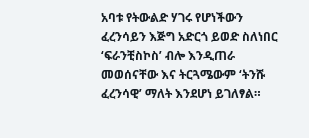አባቱ የትውልድ ሃገሩ የሆነችውን ፈረንሳይን እጅግ አድርጎ ይወድ ስለነበር ‘ፍራንቺስኮስ’ ብሎ እንዲጠራ መወሰናቸው እና ትርጓሜውም ‘ትንሹ ፈረንሳዊ’ ማለት እንደሆነ ይገለፃል።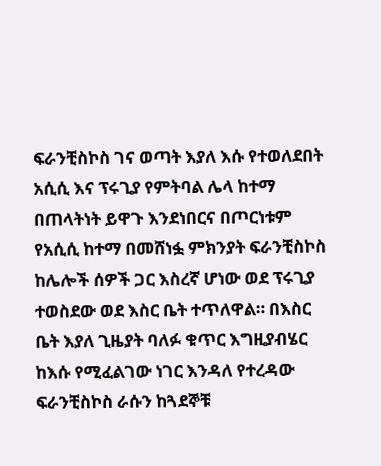ፍራንቺስኮስ ገና ወጣት እያለ እሱ የተወለደበት አሲሲ እና ፕሩጊያ የምትባል ሌላ ከተማ በጠላትነት ይዋጉ እንደነበርና በጦርነቱም የአሲሲ ከተማ በመሸነፏ ምክንያት ፍራንቺስኮስ ከሌሎች ሰዎች ጋር እስረኛ ሆነው ወደ ፕሩጊያ ተወስደው ወደ እስር ቤት ተጥለዋል። በእስር ቤት እያለ ጊዜያት ባለፉ ቁጥር እግዚያብሄር ከእሱ የሚፈልገው ነገር እንዳለ የተረዳው ፍራንቺስኮስ ራሱን ከጓደኞቹ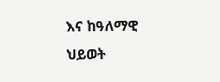እና ከዓለማዊ ህይወት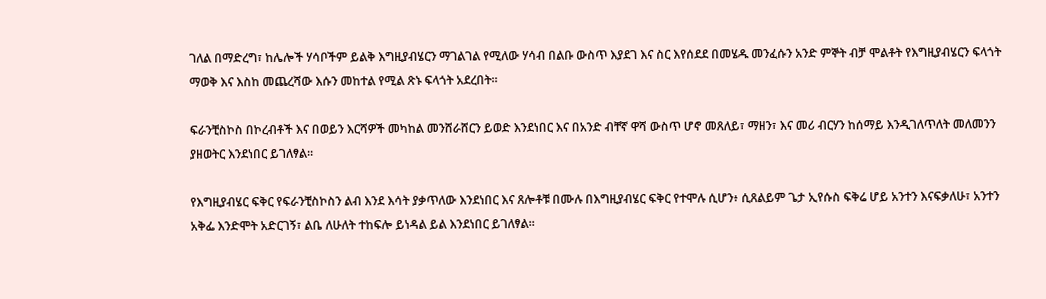ገለል በማድረግ፣ ከሌሎች ሃሳቦችም ይልቅ እግዚያብሄርን ማገልገል የሚለው ሃሳብ በልቡ ውስጥ እያደገ እና ስር እየሰደደ በመሄዱ መንፈሱን አንድ ምኞት ብቻ ሞልቶት የእግዚያብሄርን ፍላጎት ማወቅ እና እስከ መጨረሻው እሱን መከተል የሚል ጽኑ ፍላጎት አደረበት።

ፍራንቺስኮስ በኮረብቶች እና በወይን እርሻዎች መካከል መንሸራሸርን ይወድ እንደነበር እና በአንድ ብቸኛ ዋሻ ውስጥ ሆኖ መጸለይ፣ ማዘን፣ እና መሪ ብርሃን ከሰማይ እንዲገለጥለት መለመንን ያዘወትር እንደነበር ይገለፃል።

የእግዚያብሄር ፍቅር የፍራንቺስኮስን ልብ እንደ እሳት ያቃጥለው እንደነበር እና ጸሎቶቹ በሙሉ በእግዚያብሄር ፍቅር የተሞሉ ሲሆን፥ ሲጸልይም ጌታ ኢየሱስ ፍቅሬ ሆይ አንተን እናፍቃለሁ፣ አንተን አቅፌ እንድሞት አድርገኝ፣ ልቤ ለሁለት ተከፍሎ ይነዳል ይል እንደነበር ይገለፃል።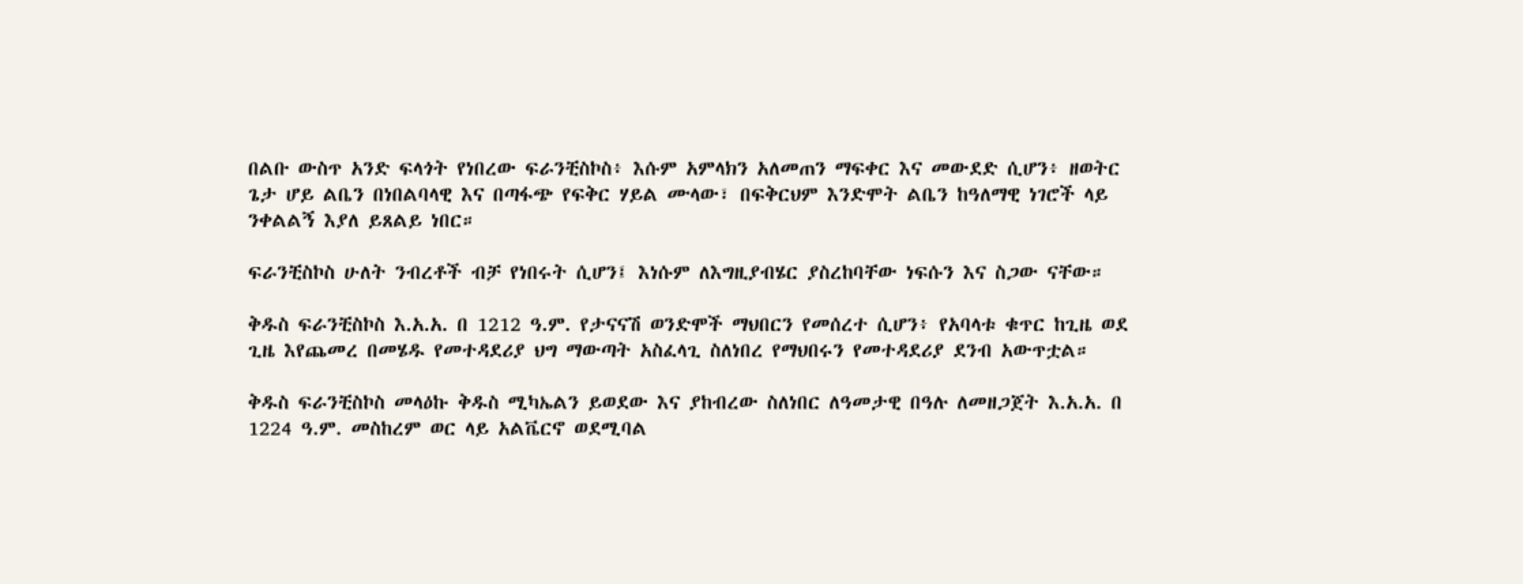በልቡ ውስጥ አንድ ፍላጎት የነበረው ፍራንቺስኮስ፥ እሱም አምላክን አለመጠን ማፍቀር እና መውደድ ሲሆን፥ ዘወትር ጌታ ሆይ ልቤን በነበልባላዊ እና በጣፋጭ የፍቅር ሃይል ሙላው፣ በፍቅርህም እንድሞት ልቤን ከዓለማዊ ነገሮች ላይ ንቀልልኝ እያለ ይጸልይ ነበር።

ፍራንቺስኮስ ሁለት ንብረቶች ብቻ የነበሩት ሲሆን፤ እነሱም ለእግዚያብሄር ያስረከባቸው ነፍሱን እና ስጋው ናቸው።

ቅዱስ ፍራንቺስኮስ እ.አ.አ. በ 1212 ዓ.ም. የታናናሽ ወንድሞች ማህበርን የመሰረተ ሲሆን፥ የአባላቱ ቁጥር ከጊዜ ወደ ጊዜ እየጨመረ በመሄዱ የመተዳደሪያ ህግ ማውጣት አስፈላጊ ስለነበረ የማህበሩን የመተዳደሪያ ደንብ አውጥቷል።

ቅዱስ ፍራንቺስኮስ መላዕኩ ቅዱስ ሚካኤልን ይወደው እና ያከብረው ስለነበር ለዓመታዊ በዓሉ ለመዘጋጀት እ.አ.አ. በ 1224 ዓ.ም. መስከረም ወር ላይ አልቬርኖ ወደሚባል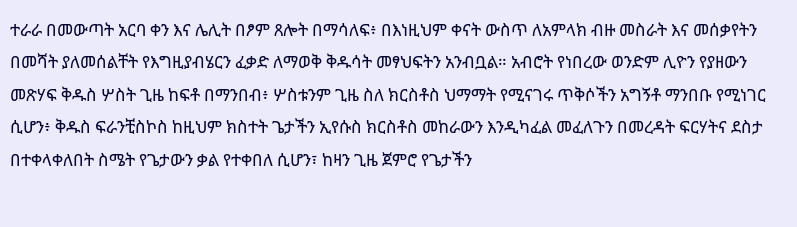ተራራ በመውጣት አርባ ቀን እና ሌሊት በፆም ጸሎት በማሳለፍ፥ በእነዚህም ቀናት ውስጥ ለአምላክ ብዙ መስራት እና መሰቃየትን በመሻት ያለመሰልቸት የእግዚያብሄርን ፈቃድ ለማወቅ ቅዱሳት መፃህፍትን አንብቧል። አብሮት የነበረው ወንድም ሊዮን የያዘውን መጽሃፍ ቅዱስ ሦስት ጊዜ ከፍቶ በማንበብ፥ ሦስቱንም ጊዜ ስለ ክርስቶስ ህማማት የሚናገሩ ጥቅሶችን አግኝቶ ማንበቡ የሚነገር ሲሆን፥ ቅዱስ ፍራንቺስኮስ ከዚህም ክስተት ጌታችን ኢየሱስ ክርስቶስ መከራውን እንዲካፈል መፈለጉን በመረዳት ፍርሃትና ደስታ በተቀላቀለበት ስሜት የጌታውን ቃል የተቀበለ ሲሆን፣ ከዛን ጊዜ ጀምሮ የጌታችን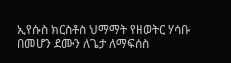ኢየሱስ ክርስቶስ ህማማት የዘወትር ሃሳቡ በመሆን ደሙን ለጌታ ለማፍሰስ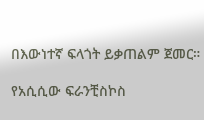በእውነተኛ ፍላጎት ይቃጠልም ጀመር።

የአሲሲው ፍራንቺስኮስ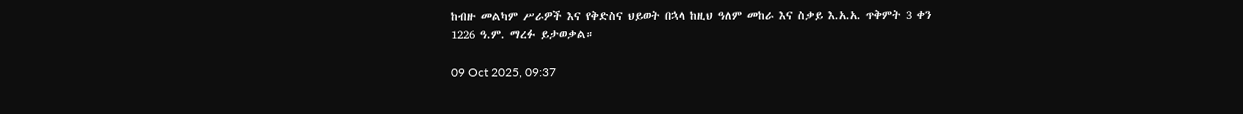ከብዙ መልካም ሥራዎች እና የቅድስና ህይወት በኋላ ከዚህ ዓለም መከራ እና ስቃይ እ.አ.አ. ጥቅምት 3 ቀን 1226 ዓ.ም. ማረፉ ይታወቃል።

09 Oct 2025, 09:37